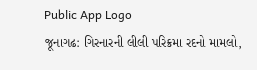Public App Logo
જૂનાગઢ: ગિરનારની લીલી પરિક્રમા રદનો મામલો,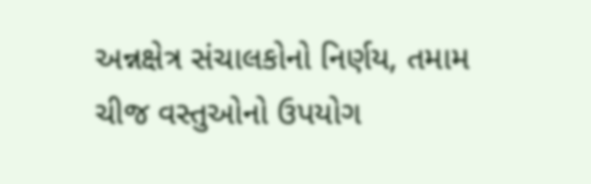અન્નક્ષેત્ર સંચાલકોનો નિર્ણય, તમામ ચીજ વસ્તુઓનો ઉપયોગ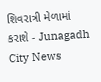શિવરાત્રી મેળામાં કરાશે - Junagadh City News